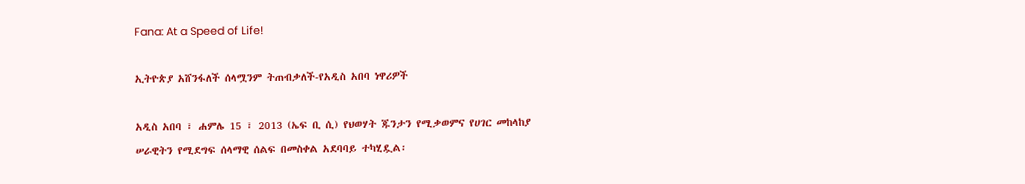Fana: At a Speed of Life!

ኢትዮጵያ አሸንፋለች ሰላሟንም ትጠብቃለች-የአዲስ አበባ ነዋሪዎች

አዲስ አበባ ፣ ሐምሌ 15 ፣ 2013 (ኤፍ ቢ ሲ) የህወሃት ጁንታን የሚቃወምና የሀገር መከላከያ ሠራዊትን የሚደግፍ ሰላማዊ ሰልፍ በመስቀል አደባባይ ተካሂዷል፡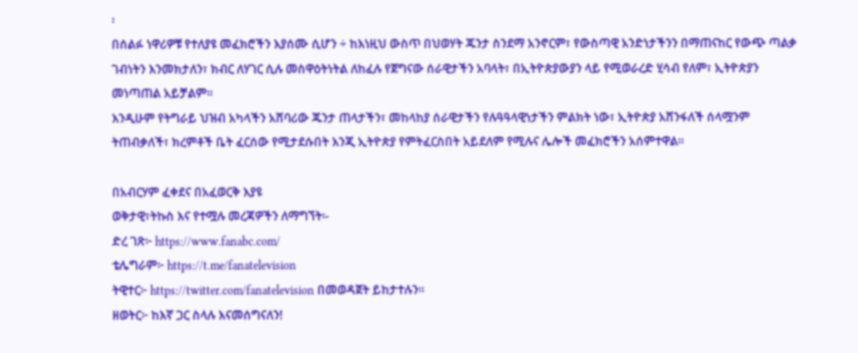፡
በሰልፉ ነዋሪዎቹ የተለያዩ መፈክሮችን እያሰሙ ሲሆን ÷ ከእነዚህ ውስጥ በህወሃት ጁንታ ስንደማ አንኖርም፣ የውስጣዊ አንድነታችንን በማጠናከር የውጭ ጣልቃ ገብነትን እንመክታለን፣ ክብር ለሃገር ሲሉ መስዋዕትነትል ለከፈሉ የጀግናው ሰራዊታችን አባላት፣ በኢትዮጵያውያን ላይ የሚወራረድ ሂሳብ የለም፣ ኢትዮጵያን መነጣጠል አይቻልም፡፡
እንዲሁም የትግራይ ህዝብ አካላችን አሸባሪው ጁንታ ጠላታችን፣ መከላከያ ሰራዊታችን የሉዓዓላዊነታችን ምልክት ነው፣ ኢትዮጵያ አሸንፋለች ሰላሟንም ትጠብቃለች፣ ክረምቶች ቤት ፈርሰው የሚታደሱበት እንጂ ኢትዮጵያ የምትፈርስበት አይደለም የሚሉና ሌሎች መፈክሮችን አሰምተዋል፡፡

በአብርሃም ፈቀደና በአፈወርቅ እያዩ
ወቅታዊ፣ትኩስ እና የተሟሉ መረጃዎችን ለማግኘት፡-
ድረ ገጽ፦ https://www.fanabc.com/
ቴሌግራም፦ https://t.me/fanatelevision
ትዊተር፦ https://twitter.com/fanatelevision በመወዳጀት ይከታተሉን፡፡
ዘወትር፦ ከእኛ ጋር ስላሉ እናመሰግናለን!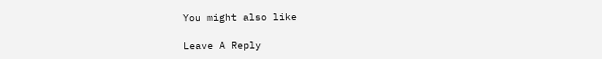You might also like

Leave A Reply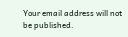Your email address will not be published.